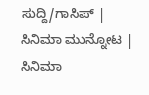ಸುದ್ದಿ/ಗಾಸಿಪ್ | ಸಿನಿಮಾ ಮುನ್ನೋಟ | ಸಿನಿಮಾ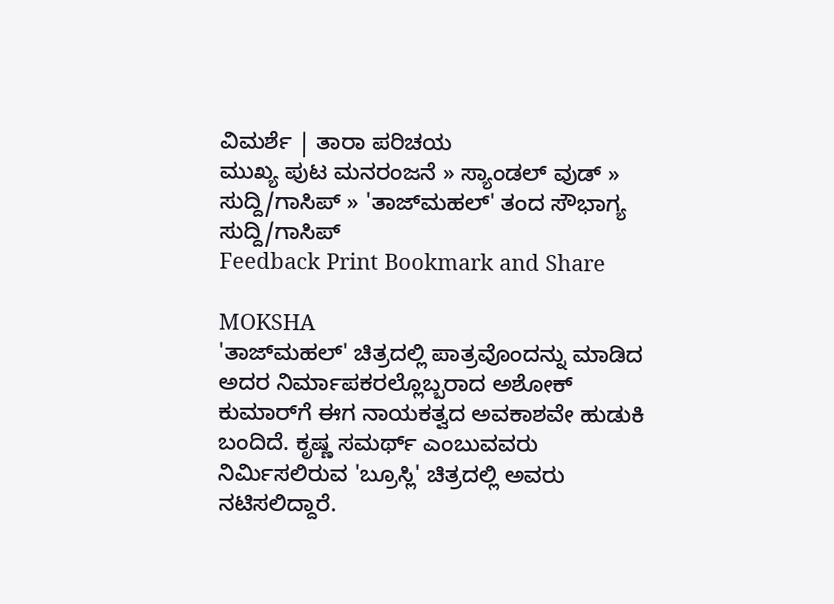ವಿಮರ್ಶೆ | ತಾರಾ ಪರಿಚಯ
ಮುಖ್ಯ ಪುಟ ಮನರಂಜನೆ » ಸ್ಯಾಂಡಲ್ ವುಡ್ » ಸುದ್ದಿ/ಗಾಸಿಪ್ » 'ತಾಜ್‌ಮಹಲ್' ತಂದ ಸೌಭಾಗ್ಯ
ಸುದ್ದಿ/ಗಾಸಿಪ್
Feedback Print Bookmark and Share

MOKSHA
'ತಾಜ್‌ಮಹಲ್' ಚಿತ್ರದಲ್ಲಿ ಪಾತ್ರವೊಂದನ್ನು ಮಾಡಿದ ಅದರ ನಿರ್ಮಾಪಕರಲ್ಲೊಬ್ಬರಾದ ಅಶೋಕ್ ಕುಮಾರ್‌ಗೆ ಈಗ ನಾಯಕತ್ವದ ಅವಕಾಶವೇ ಹುಡುಕಿ ಬಂದಿದೆ. ಕೃಷ್ಣ ಸಮರ್ಥ್ ಎಂಬುವವರು ನಿರ್ಮಿಸಲಿರುವ 'ಬ್ರೂಸ್ಲಿ' ಚಿತ್ರದಲ್ಲಿ ಅವರು ನಟಿಸಲಿದ್ದಾರೆ.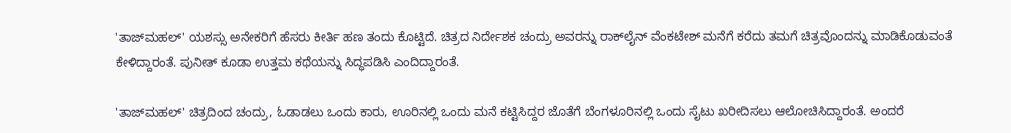'ತಾಜ್‌ಮಹಲ್' ಯಶಸ್ಸು ಅನೇಕರಿಗೆ ಹೆಸರು ಕೀರ್ತಿ ಹಣ ತಂದು ಕೊಟ್ಟಿದೆ. ಚಿತ್ರದ ನಿರ್ದೇಶಕ ಚಂದ್ರು ಅವರನ್ನು ರಾಕ್‌‌ಲೈನ್ ವೆಂಕಟೇಶ್ ಮನೆಗೆ ಕರೆದು ತಮಗೆ ಚಿತ್ರವೊಂದನ್ನು ಮಾಡಿಕೊಡುವಂತೆ ಕೇಳಿದ್ದಾರಂತೆ. ಪುನೀತ್ ಕೂಡಾ ಉತ್ತಮ ಕಥೆಯನ್ನು ಸಿದ್ಧಪಡಿಸಿ ಎಂದಿದ್ದಾರಂತೆ.

'ತಾಜ್‌ಮಹಲ್' ಚಿತ್ರದಿಂದ ಚಂದ್ರು, ಓಡಾಡಲು ಒಂದು ಕಾರು, ಊರಿನಲ್ಲಿ ಒಂದು ಮನೆ ಕಟ್ಟಿಸಿದ್ದರ ಜೊತೆಗೆ ಬೆಂಗಳೂರಿನಲ್ಲಿ ಒಂದು ಸೈಟು ಖರೀದಿಸಲು ಆಲೋಚಿಸಿದ್ದಾರಂತೆ. ಅಂದರೆ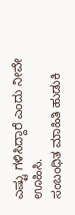ಎಷ್ಟು ಗಳಿಸಿದ್ದಾರೆ ಎಂದು ನೀವೇ ಊಹಿಸಿ.
ಸಂಬಂಧಿತ ಮಾಹಿತಿ ಹುಡುಕಿ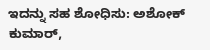ಇದನ್ನು ಸಹ ಶೋಧಿಸು: ಅಶೋಕ್ ಕುಮಾರ್,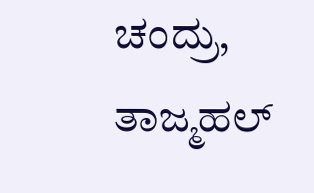ಚಂದ್ರು, ತಾಜ್ಮಹಲ್